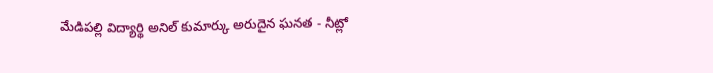మేడిపల్లి విద్యార్థి అనిల్ కుమార్కు అరుదైన ఘనత - నీట్లో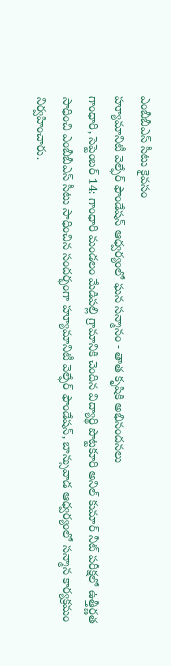ఎంబీబీఎస్ సీటు కైవసం
హ్యూమానిటీ వెల్ఫేర్ ఫౌండేషన్ ఆధ్వర్యంలో ఘన సన్మానం - తాత కృషికి అభినందనలు
గాంధారి, సెప్టెంబర్ 14: గాంధారి మండలం మేడిపల్లి గ్రామానికి చెందిన విద్యార్థి పొట్టకూరి అనిల్ కుమార్ నీట్ పరీక్షలో ఉత్తీర్ణత సాధించి ఎంబీబీఎస్ సీటు సాధించిన సందర్భంగా హ్యూమానిటీ వెల్ఫేర్ ఫౌండేషన్, బాన్సువాడ ఆధ్వర్యంలో సన్మాన కార్యక్రమం నిర్వహించారు.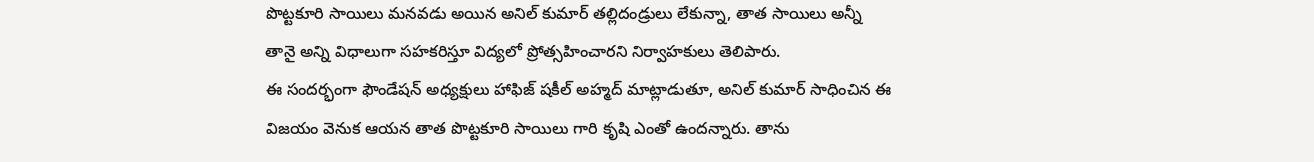పొట్టకూరి సాయిలు మనవడు అయిన అనిల్ కుమార్ తల్లిదండ్రులు లేకున్నా, తాత సాయిలు అన్నీ తానై అన్ని విధాలుగా సహకరిస్తూ విద్యలో ప్రోత్సహించారని నిర్వాహకులు తెలిపారు.
ఈ సందర్భంగా ఫౌండేషన్ అధ్యక్షులు హాఫిజ్ షకీల్ అహ్మద్ మాట్లాడుతూ, అనిల్ కుమార్ సాధించిన ఈ విజయం వెనుక ఆయన తాత పొట్టకూరి సాయిలు గారి కృషి ఎంతో ఉందన్నారు. తాను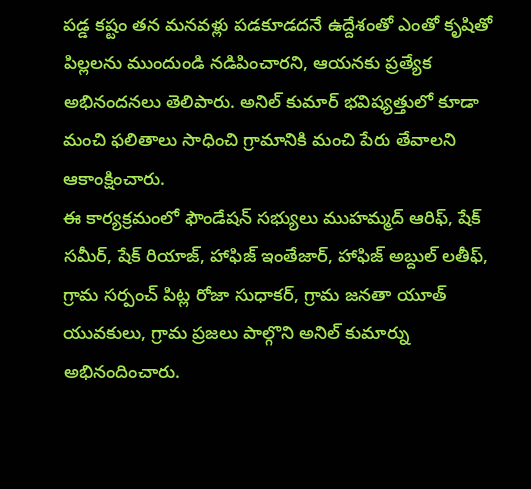పడ్డ కష్టం తన మనవళ్లు పడకూడదనే ఉద్దేశంతో ఎంతో కృషితో పిల్లలను ముందుండి నడిపించారని, ఆయనకు ప్రత్యేక అభినందనలు తెలిపారు. అనిల్ కుమార్ భవిష్యత్తులో కూడా మంచి ఫలితాలు సాధించి గ్రామానికి మంచి పేరు తేవాలని ఆకాంక్షించారు.
ఈ కార్యక్రమంలో ఫౌండేషన్ సభ్యులు ముహమ్మద్ ఆరిఫ్, షేక్ సమీర్, షేక్ రియాజ్, హాఫిజ్ ఇంతేజార్, హాఫిజ్ అబ్దుల్ లతీఫ్, గ్రామ సర్పంచ్ పిట్ల రోజా సుధాకర్, గ్రామ జనతా యూత్ యువకులు, గ్రామ ప్రజలు పాల్గొని అనిల్ కుమార్ను అభినందించారు.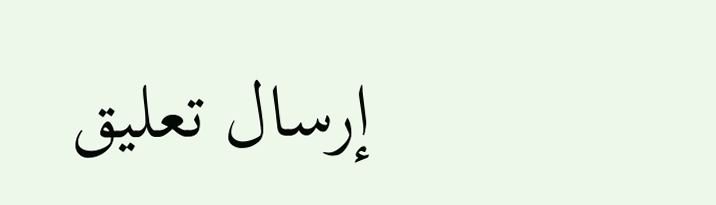إرسال تعليق